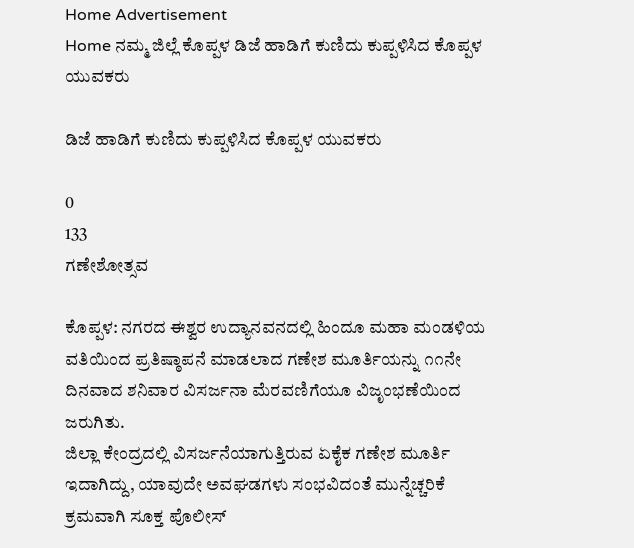Home Advertisement
Home ನಮ್ಮ ಜಿಲ್ಲೆ ಕೊಪ್ಪಳ ಡಿಜೆ ಹಾಡಿಗೆ‌ ಕುಣಿದು ಕುಪ್ಪಳಿಸಿದ ಕೊಪ್ಪಳ ಯುವಕರು

ಡಿಜೆ ಹಾಡಿಗೆ‌ ಕುಣಿದು ಕುಪ್ಪಳಿಸಿದ ಕೊಪ್ಪಳ ಯುವಕರು

0
133
ಗಣೇಶೋತ್ಸವ

ಕೊಪ್ಪಳ: ನಗರದ ಈಶ್ವರ ಉದ್ಯಾನವನದಲ್ಲಿ ಹಿಂದೂ ಮಹಾ ಮಂಡಳಿಯ ವತಿಯಿಂದ ಪ್ರತಿಷ್ಠಾಪನೆ ಮಾಡಲಾದ ಗಣೇಶ ಮೂರ್ತಿಯನ್ನು ೧೧ನೇ ದಿನವಾದ ಶನಿವಾರ ವಿಸರ್ಜನಾ ಮೆರವಣಿಗೆಯೂ ವಿಜೃಂಭಣೆಯಿಂದ ಜರುಗಿತು.
ಜಿಲ್ಲಾ ಕೇಂದ್ರದಲ್ಲಿ ವಿಸರ್ಜನೆಯಾಗುತ್ತಿರುವ ಏಕೈಕ ಗಣೇಶ ಮೂರ್ತಿ ಇದಾಗಿದ್ದು, ಯಾವುದೇ ಅವಘಡಗಳು ಸಂಭವಿದಂತೆ ಮುನ್ನೆಚ್ಚರಿಕೆ ಕ್ರಮವಾಗಿ ಸೂಕ್ತ ಪೊಲೀಸ್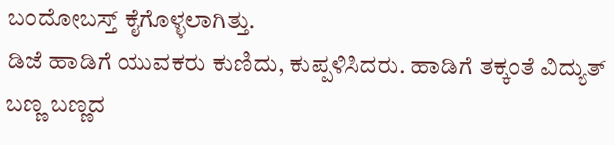ಬಂದೋಬಸ್ತ್ ಕೈಗೊಳ್ಳಲಾಗಿತ್ತು.
ಡಿಜೆ ಹಾಡಿಗೆ ಯುವಕರು ಕುಣಿದು, ಕುಪ್ಪಳಿಸಿದರು. ಹಾಡಿಗೆ ತಕ್ಕಂತೆ ವಿದ್ಯುತ್ ಬಣ್ಣ ಬಣ್ಣದ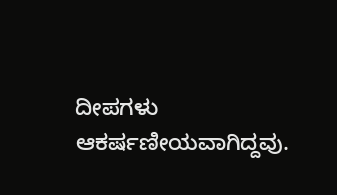ದೀಪಗಳು ಆಕರ್ಷಣೀಯವಾಗಿದ್ದವು.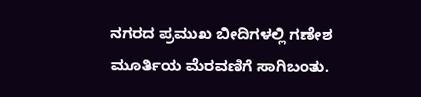ನಗರದ‌ ಪ್ರಮುಖ ಬೀದಿಗಳಲ್ಲಿ ಗಣೇಶ ಮೂರ್ತಿಯ ಮೆರವಣಿಗೆ ಸಾಗಿಬಂತು.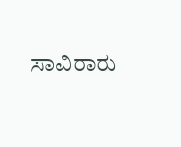ಸಾವಿರಾರು‌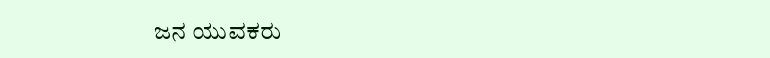ಜನ‌ ಯುವಕರು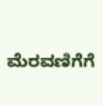ಮೆರವಣಿಗೆಗೆ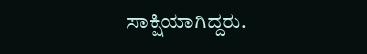ಸಾಕ್ಷಿಯಾಗಿದ್ದರು.